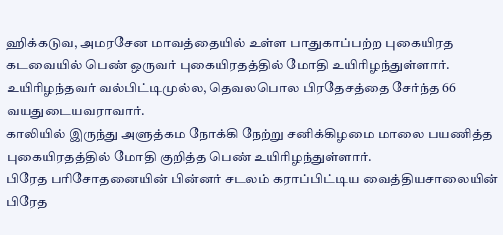ஹிக்கடுவ, அமரசேன மாவத்தையில் உள்ள பாதுகாப்பற்ற புகையிரத கடவையில் பெண் ஒருவர் புகையிரதத்தில் மோதி உயிரிழந்துள்ளார்.
உயிரிழந்தவர் வல்பிட்டிமுல்ல, தெவலபொல பிரதேசத்தை சேர்ந்த 66 வயதுடையவராவார்.
காலியில் இருந்து அளுத்கம நோக்கி நேற்று சனிக்கிழமை மாலை பயணித்த புகையிரதத்தில் மோதி குறித்த பெண் உயிரிழந்துள்ளார்.
பிரேத பரிசோதனையின் பின்னர் சடலம் கராப்பிட்டிய வைத்தியசாலையின் பிரேத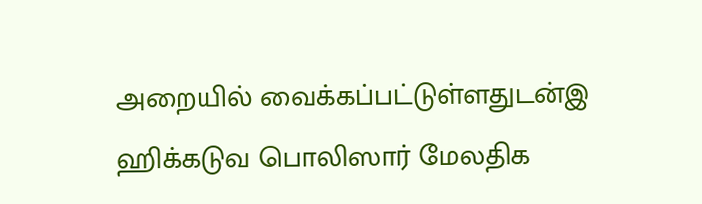அறையில் வைக்கப்பட்டுள்ளதுடன்இ ஹிக்கடுவ பொலிஸார் மேலதிக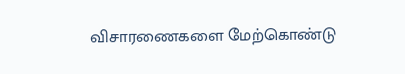விசாரணைகளை மேற்கொண்டு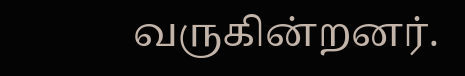வருகின்றனர்.